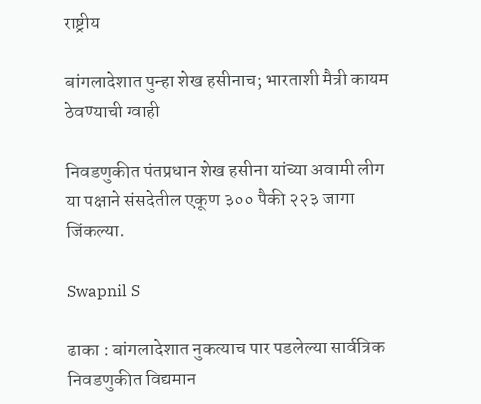राष्ट्रीय

बांगलादेशात पुन्हा शेख हसीनाच; भारताशी मैत्री कायम ठेवण्याची ग्वाही

निवडणुकीत पंतप्रधान शेख हसीना यांच्या अवामी लीग या पक्षाने संसदेतील एकूण ३०० पैकी २२३ जागा जिंकल्या.

Swapnil S

ढाका : बांगलादेशात नुकत्याच पार पडलेल्या सार्वत्रिक निवडणुकीत विद्यमान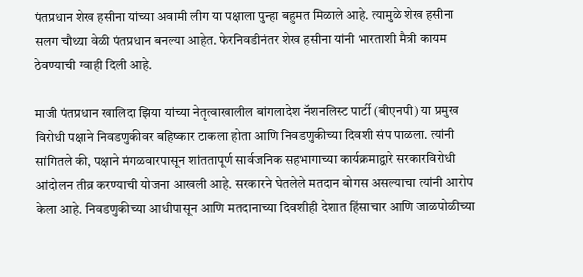पंतप्रधान शेख हसीना यांच्या अवामी लीग या पक्षाला पुन्हा बहुमत मिळाले आहे. त्यामुळे शेख हसीना सलग चौथ्या वेळी पंतप्रधान बनल्या आहेत. फेरनिवडीनंतर शेख हसीना यांनी भारताशी मैत्री कायम ठेवण्याची ग्वाही दिली आहे.

माजी पंतप्रधान खालिदा झिया यांच्या नेतृत्वाखालील बांगलादेश नॅशनलिस्ट पार्टी (बीएनपी) या प्रमुख विरोधी पक्षाने निवडणुकीवर बहिष्कार टाकला होता आणि निवडणुकीच्या दिवशी संप पाळला. त्यांनी सांगितले की, पक्षाने मंगळवारपासून शांततापूर्ण सार्वजनिक सहभागाच्या कार्यक्रमाद्वारे सरकारविरोधी आंदोलन तीव्र करण्याची योजना आखली आहे. सरकारने घेतलेले मतदान बोगस असल्याचा त्यांनी आरोप केला आहे. निवडणुकीच्या आधीपासून आणि मतदानाच्या दिवशीही देशात हिंसाचार आणि जाळपोळीच्या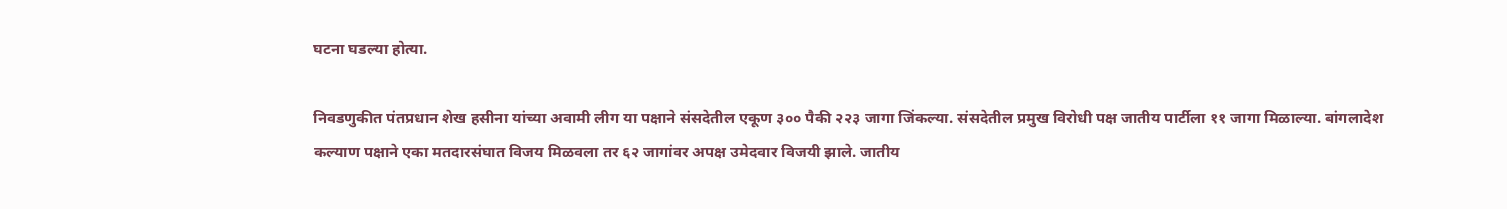घटना घडल्या होत्या.

निवडणुकीत पंतप्रधान शेख हसीना यांच्या अवामी लीग या पक्षाने संसदेतील एकूण ३०० पैकी २२३ जागा जिंकल्या. संसदेतील प्रमुख विरोधी पक्ष जातीय पार्टीला ११ जागा मिळाल्या. बांगलादेश कल्याण पक्षाने एका मतदारसंघात विजय मिळवला तर ६२ जागांवर अपक्ष उमेदवार विजयी झाले. जातीय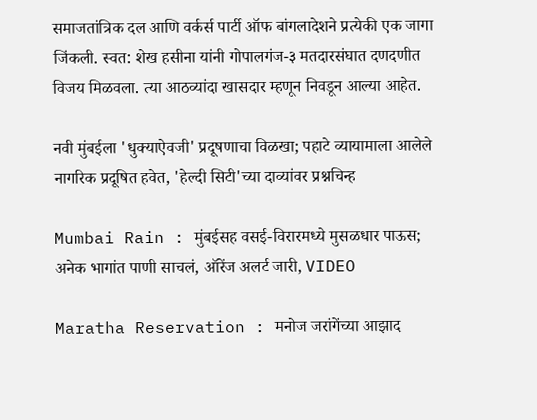समाजतांत्रिक दल आणि वर्कर्स पार्टी ऑफ बांगलादेशने प्रत्येकी एक जागा जिंकली. स्वत: शेख हसीना यांनी गोपालगंज-३ मतदारसंघात दणदणीत विजय मिळवला. त्या आठव्यांदा खासदार म्हणून निवडून आल्या आहेत.

नवी मुंबईला 'धुक्याऐवजी' प्रदूषणाचा विळखा; पहाटे व्यायामाला आलेले नागरिक प्रदूषित हवेत, 'हेल्दी सिटी'च्या दाव्यांवर प्रश्नचिन्ह

Mumbai Rain : मुंबईसह वसई-विरारमध्ये मुसळधार पाऊस; अनेक भागांत पाणी साचलं, ऑरेंज अलर्ट जारी, VIDEO

Maratha Reservation : मनोज जरांगेंच्या आझाद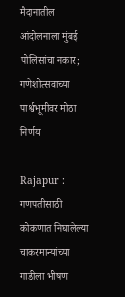मैदानातील आंदोलनाला मुंबई पोलिसांचा नकार; गणेशोत्सवाच्या पार्श्वभूमीवर मोठा निर्णय

Rajapur : गणपतीसाठी कोकणात निघालेल्या चाकरमान्यांच्या गाडीला भीषण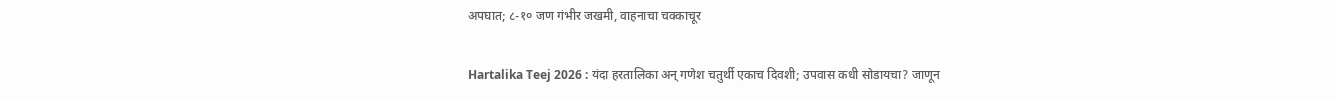अपघात; ८-१० जण गंभीर जखमी, वाहनाचा चक्काचूर

Hartalika Teej 2026 : यंदा हरतालिका अन् गणेश चतुर्थी एकाच दिवशी; उपवास कधी सोडायचा? जाणून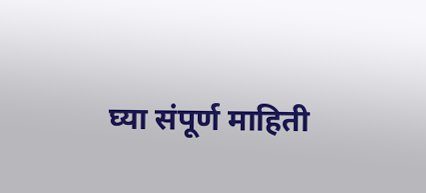घ्या संपूर्ण माहिती